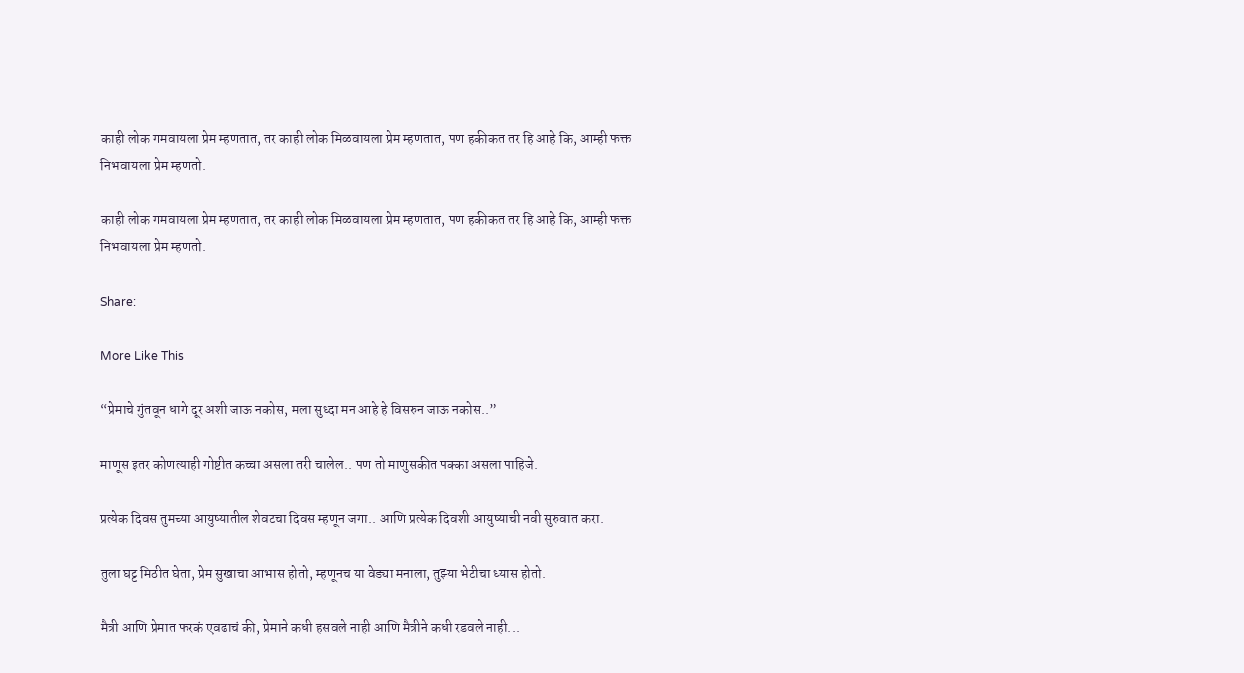काही लोक गमवायला प्रेम म्हणतात, तर काही लोक मिळवायला प्रेम म्हणतात, पण हकीकत तर हि आहे कि, आम्ही फक्त निभवायला प्रेम म्हणतो.

काही लोक गमवायला प्रेम म्हणतात, तर काही लोक मिळवायला प्रेम म्हणतात, पण हकीकत तर हि आहे कि, आम्ही फक्त निभवायला प्रेम म्हणतो.

Share:

More Like This

“प्रेमाचे गुंतवून धागे दूर अशी जाऊ नकोस, मला सुध्दा मन आहे हे विसरुन जाऊ नकोस..”

माणूस इतर कोणत्याही गोष्टीत कच्चा असला तरी चालेल.. पण तो माणुसकीत पक्का असला पाहिजे.

प्रत्येक दिवस तुमच्या आयुष्यातील शेवटचा दिवस म्हणून जगा.. आणि प्रत्येक दिवशी आयुष्याची नवी सुरुवात करा.

तुला घट्ट मिठीत घेता, प्रेम सुखाचा आभास होतो, म्हणूनच या वेड्या मनाला, तुझ्या भेटीचा ध्यास होतो.

मैत्री आणि प्रेमात फरकं एवढाचं की, प्रेमाने कधी हसवले नाही आणि मैत्रीने कधी रडवले नाही...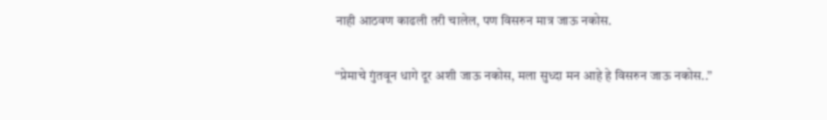नाही आठवण काढली तरी चालेल, पण विसरुन मात्र जाऊ नकोस.

“प्रेमाचे गुंतवून धागे दूर अशी जाऊ नकोस, मला सुध्दा मन आहे हे विसरुन जाऊ नकोस..”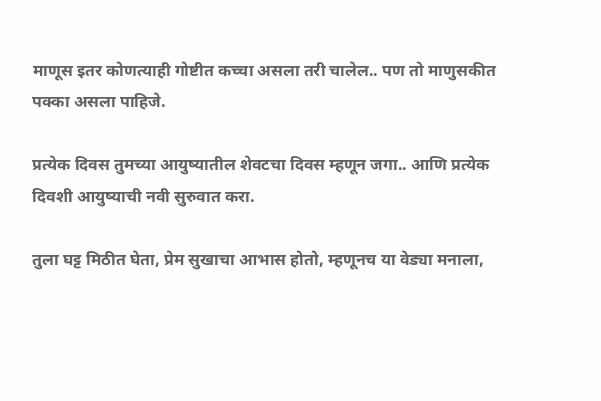माणूस इतर कोणत्याही गोष्टीत कच्चा असला तरी चालेल.. पण तो माणुसकीत पक्का असला पाहिजे.

प्रत्येक दिवस तुमच्या आयुष्यातील शेवटचा दिवस म्हणून जगा.. आणि प्रत्येक दिवशी आयुष्याची नवी सुरुवात करा.

तुला घट्ट मिठीत घेता, प्रेम सुखाचा आभास होतो, म्हणूनच या वेड्या मनाला,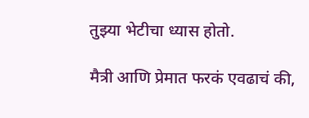तुझ्या भेटीचा ध्यास होतो.

मैत्री आणि प्रेमात फरकं एवढाचं की,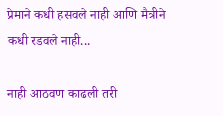प्रेमाने कधी हसवले नाही आणि मैत्रीने कधी रडवले नाही...

नाही आठवण काढली तरी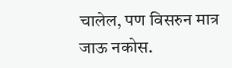चालेल, पण विसरुन मात्र जाऊ नकोस.